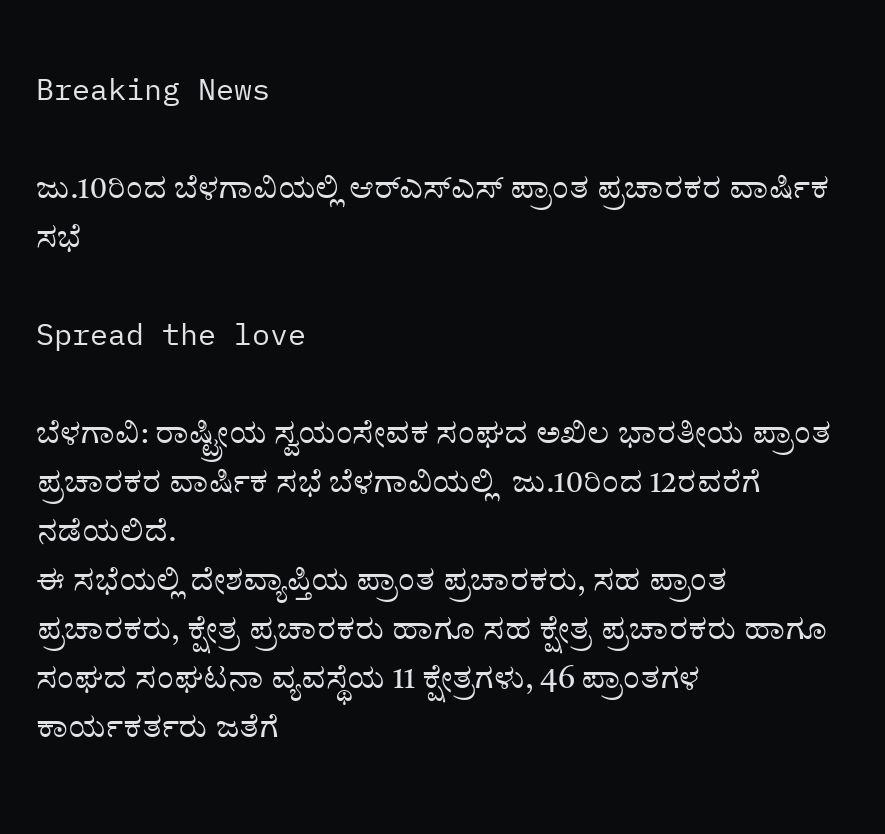Breaking News

ಜು.10ರಿಂದ ಬೆಳಗಾವಿಯಲ್ಲಿ ಆರ್‌ಎಸ್‌ಎಸ್ ಪ್ರಾಂತ ಪ್ರಚಾರಕರ ವಾರ್ಷಿಕ ಸಭೆ

Spread the love

ಬೆಳಗಾವಿ: ರಾಷ್ಟ್ರೀಯ ಸ್ವಯಂಸೇವಕ ಸಂಘದ ಅಖಿಲ ಭಾರತೀಯ ಪ್ರಾಂತ ಪ್ರಚಾರಕರ ವಾರ್ಷಿಕ ಸಭೆ ಬೆಳಗಾವಿಯಲ್ಲಿ  ಜು.10ರಿಂದ 12ರವರೆಗೆ ನಡೆಯಲಿದೆ.
ಈ ಸಭೆಯಲ್ಲಿ ದೇಶವ್ಯಾಪ್ತಿಯ ಪ್ರಾಂತ ಪ್ರಚಾರಕರು, ಸಹ ಪ್ರಾಂತ ಪ್ರಚಾರಕರು, ಕ್ಷೇತ್ರ ಪ್ರಚಾರಕರು ಹಾಗೂ ಸಹ ಕ್ಷೇತ್ರ ಪ್ರಚಾರಕರು ಹಾಗೂ ಸಂಘದ ಸಂಘಟನಾ ವ್ಯವಸ್ಥೆಯ 11 ಕ್ಷೇತ್ರಗಳು, 46 ಪ್ರಾಂತಗಳ ಕಾರ್ಯಕರ್ತರು ಜತೆಗೆ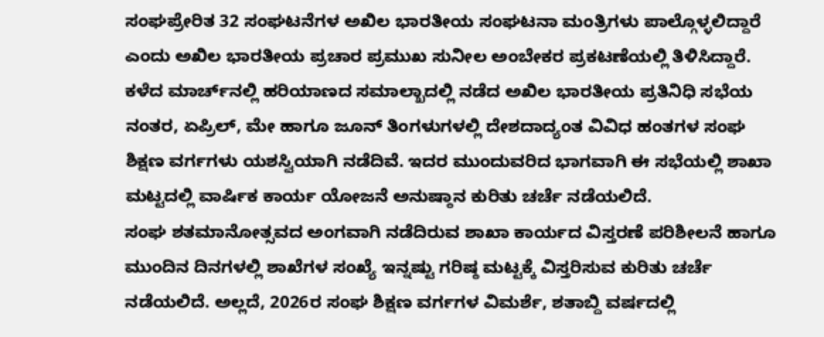ಸಂಘಪ್ರೇರಿತ 32 ಸಂಘಟನೆಗಳ ಅಖಿಲ ಭಾರತೀಯ ಸಂಘಟನಾ ಮಂತ್ರಿಗಳು ಪಾಲ್ಗೊಳ್ಳಲಿದ್ದಾರೆ ಎಂದು ಅಖಿಲ ಭಾರತೀಯ ಪ್ರಚಾರ ಪ್ರಮುಖ ಸುನೀಲ ಅಂಬೇಕರ ಪ್ರಕಟಣೆಯಲ್ಲಿ ತಿಳಿಸಿದ್ದಾರೆ.
ಕಳೆದ ಮಾರ್ಚ್‌ನಲ್ಲಿ ಹರಿಯಾಣದ ಸಮಾಲ್ಖಾದಲ್ಲಿ ನಡೆದ ಅಖಿಲ ಭಾರತೀಯ ಪ್ರತಿನಿಧಿ ಸಭೆಯ ನಂತರ, ಏಪ್ರಿಲ್, ಮೇ ಹಾಗೂ ಜೂನ್ ತಿಂಗಳುಗಳಲ್ಲಿ ದೇಶದಾದ್ಯಂತ ವಿವಿಧ ಹಂತಗಳ ಸಂಘ ಶಿಕ್ಷಣ ವರ್ಗಗಳು ಯಶಸ್ವಿಯಾಗಿ ನಡೆದಿವೆ. ಇದರ ಮುಂದುವರಿದ ಭಾಗವಾಗಿ ಈ ಸಭೆಯಲ್ಲಿ ಶಾಖಾ ಮಟ್ಟದಲ್ಲಿ ವಾರ್ಷಿಕ ಕಾರ್ಯ ಯೋಜನೆ ಅನುಷ್ಠಾನ ಕುರಿತು ಚರ್ಚೆ ನಡೆಯಲಿದೆ.
ಸಂಘ ಶತಮಾನೋತ್ಸವದ ಅಂಗವಾಗಿ ನಡೆದಿರುವ ಶಾಖಾ ಕಾರ್ಯದ ವಿಸ್ತರಣೆ ಪರಿಶೀಲನೆ ಹಾಗೂ ಮುಂದಿನ ದಿನಗಳಲ್ಲಿ ಶಾಖೆಗಳ ಸಂಖ್ಯೆ ಇನ್ನಷ್ಟು ಗರಿಷ್ಠ ಮಟ್ಟಕ್ಕೆ ವಿಸ್ತರಿಸುವ ಕುರಿತು ಚರ್ಚೆ ನಡೆಯಲಿದೆ. ಅಲ್ಲದೆ, 2026ರ ಸಂಘ ಶಿಕ್ಷಣ ವರ್ಗಗಳ ವಿಮರ್ಶೆ, ಶತಾಬ್ದಿ ವರ್ಷದಲ್ಲಿ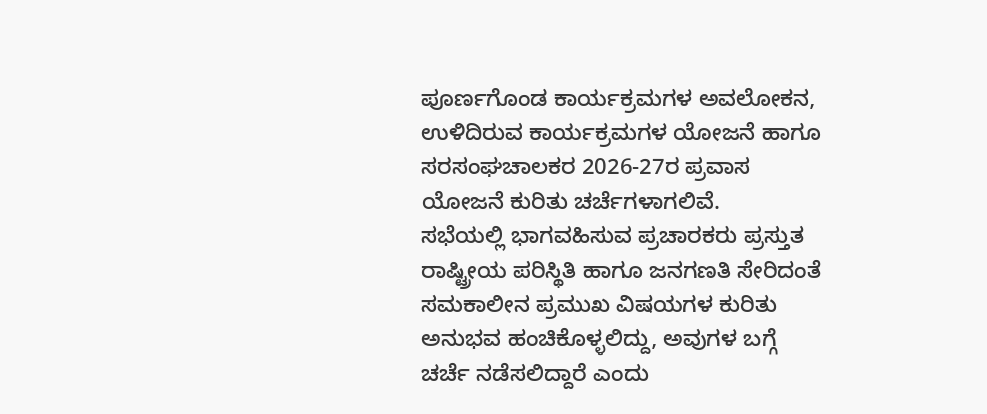ಪೂರ್ಣಗೊಂಡ ಕಾರ್ಯಕ್ರಮಗಳ ಅವಲೋಕನ, ಉಳಿದಿರುವ ಕಾರ್ಯಕ್ರಮಗಳ ಯೋಜನೆ ಹಾಗೂ ಸರಸಂಘಚಾಲಕರ 2026-27ರ ಪ್ರವಾಸ ಯೋಜನೆ ಕುರಿತು ಚರ್ಚೆಗಳಾಗಲಿವೆ.
ಸಭೆಯಲ್ಲಿ ಭಾಗವಹಿಸುವ ಪ್ರಚಾರಕರು ಪ್ರಸ್ತುತ ರಾಷ್ಟ್ರೀಯ ಪರಿಸ್ಥಿತಿ ಹಾಗೂ ಜನಗಣತಿ ಸೇರಿದಂತೆ ಸಮಕಾಲೀನ ಪ್ರಮುಖ ವಿಷಯಗಳ ಕುರಿತು ಅನುಭವ ಹಂಚಿಕೊಳ್ಳಲಿದ್ದು, ಅವುಗಳ ಬಗ್ಗೆ ಚರ್ಚೆ ನಡೆಸಲಿದ್ದಾರೆ ಎಂದು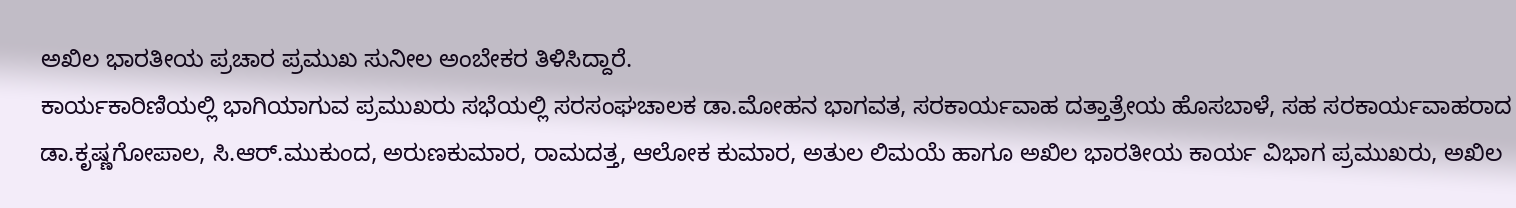ಅಖಿಲ ಭಾರತೀಯ ಪ್ರಚಾರ ಪ್ರಮುಖ ಸುನೀಲ ಅಂಬೇಕರ ತಿಳಿಸಿದ್ದಾರೆ.
ಕಾರ್ಯಕಾರಿಣಿಯಲ್ಲಿ ಭಾಗಿಯಾಗುವ ಪ್ರಮುಖರು ಸಭೆಯಲ್ಲಿ ಸರಸಂಘಚಾಲಕ ಡಾ.ಮೋಹನ ಭಾಗವತ, ಸರಕಾರ್ಯವಾಹ ದತ್ತಾತ್ರೇಯ ಹೊಸಬಾಳೆ, ಸಹ ಸರಕಾರ್ಯವಾಹರಾದ ಡಾ.ಕೃಷ್ಣಗೋಪಾಲ, ಸಿ.ಆರ್.ಮುಕುಂದ, ಅರುಣಕುಮಾರ, ರಾಮದತ್ತ, ಆಲೋಕ ಕುಮಾರ, ಅತುಲ ಲಿಮಯೆ ಹಾಗೂ ಅಖಿಲ ಭಾರತೀಯ ಕಾರ್ಯ ವಿಭಾಗ ಪ್ರಮುಖರು, ಅಖಿಲ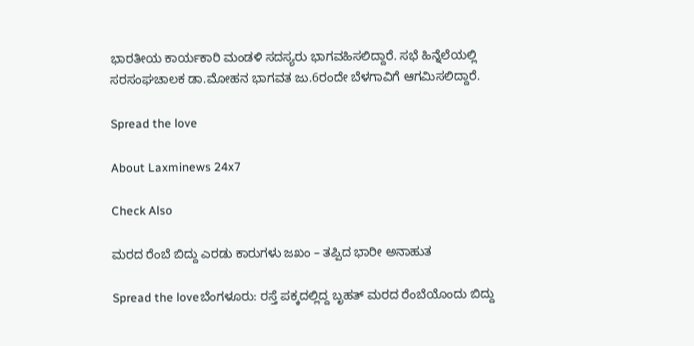ಭಾರತೀಯ ಕಾರ್ಯಕಾರಿ ಮಂಡಳಿ ಸದಸ್ಯರು ಭಾಗವಹಿಸಲಿದ್ದಾರೆ. ಸಭೆ ಹಿನ್ನೆಲೆಯಲ್ಲಿ ಸರಸಂಘಚಾಲಕ ಡಾ.ಮೋಹನ ಭಾಗವತ ಜು.6ರಂದೇ ಬೆಳಗಾವಿಗೆ ಆಗಮಿಸಲಿದ್ದಾರೆ.

Spread the love

About Laxminews 24x7

Check Also

ಮರದ ರೆಂಬೆ ಬಿದ್ದು ಎರಡು ಕಾರುಗಳು ಜಖಂ – ತಪ್ಪಿದ ಭಾರೀ ಅನಾಹುತ

Spread the loveಬೆಂಗಳೂರು: ರಸ್ತೆ ಪಕ್ಕದಲ್ಲಿದ್ದ ಬೃಹತ್‌ ಮರದ ರೆಂಬೆಯೊಂದು ಬಿದ್ದು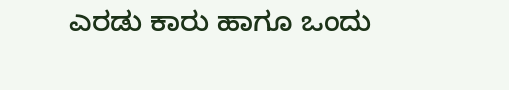ಎರಡು ಕಾರು ಹಾಗೂ ಒಂದು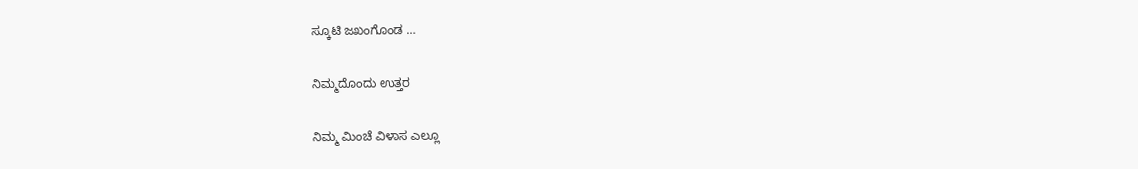ಸ್ಕೂಟಿ ಜಖಂಗೊಂಡ …

ನಿಮ್ಮದೊಂದು ಉತ್ತರ

ನಿಮ್ಮ ಮಿಂಚೆ ವಿಳಾಸ ಎಲ್ಲೂ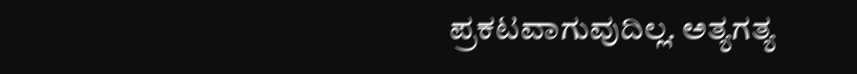ಪ್ರಕಟವಾಗುವುದಿಲ್ಲ. ಅತ್ಯಗತ್ಯ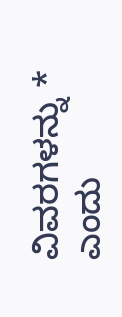ವಿವರಗಳನ್ನು * ಎಂದು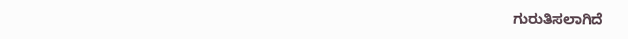ಗುರುತಿಸಲಾಗಿದೆ